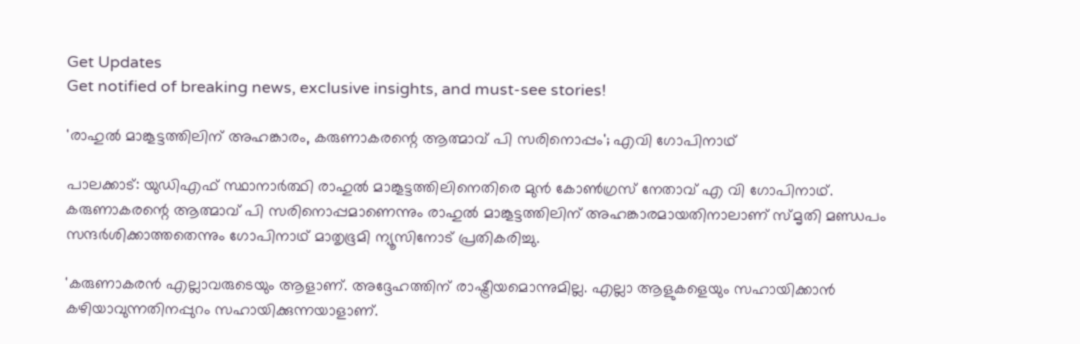Get Updates
Get notified of breaking news, exclusive insights, and must-see stories!

'രാഹുൽ മാങ്കൂട്ടത്തിലിന് അഹങ്കാരം, കരുണാകരന്റെ ആത്മാവ് പി സരിനൊപ്പം'; എവി ഗോപിനാഥ്

പാലക്കാട്: യുഡിഎഫ് സ്ഥാനാർത്ഥി രാഹുൽ മാങ്കൂട്ടത്തിലിനെതിരെ മുൻ കോൺഗ്രസ് നേതാവ് എ വി ഗോപിനാഥ്. കരുണാകരന്റെ ആത്മാവ് പി സരിനൊപ്പമാണെന്നും രാഹുൽ മാങ്കൂട്ടത്തിലിന് അഹങ്കാരമായതിനാലാണ് സ്മൃതി മണ്ഡപം സന്ദർശിക്കാത്തതെന്നും ഗോപിനാഥ് മാതൃഭൂമി ന്യൂസിനോട് പ്രതികരിച്ചു.

'കരുണാകരന്‍ എല്ലാവരുടെയും ആളാണ്. അദ്ദേഹത്തിന് രാഷ്ട്രീയമൊന്നുമില്ല. എല്ലാ ആളുകളെയും സഹായിക്കാന്‍ കഴിയാവുന്നതിനപ്പുറം സഹായിക്കുന്നയാളാണ്.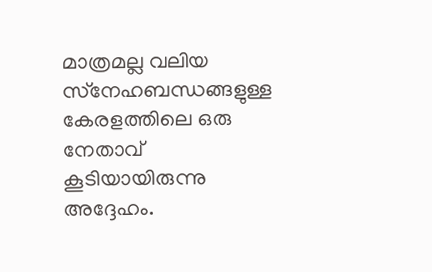മാത്രമല്ല വലിയ സ്‌നേഹബന്ധങ്ങളുള്ള കേരളത്തിലെ ഒരു നേതാവ് കൂടിയായിരുന്നു അദ്ദേഹം.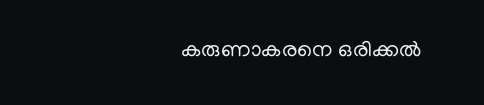കരുണാകരനെ ഒരിക്കല്‍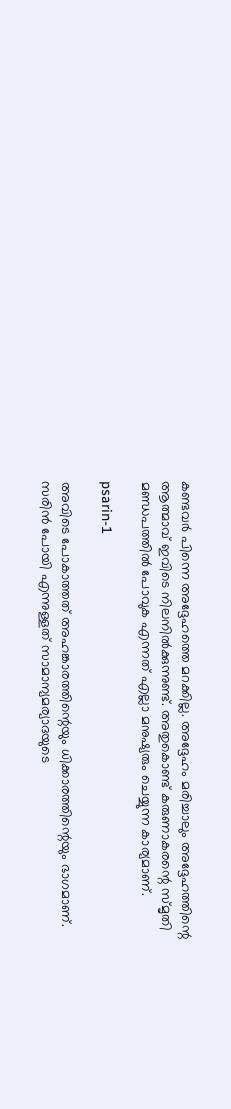കണ്ടവര്‍ പിന്നെ അദ്ദേഹത്തെ മറക്കില്ല. അദ്ദേഹം മരിച്ചാലും അദ്ദേഹത്തിന്റെ ആത്മാവ് ഇവിടെ നിലനിൽക്കുന്നുണ്ട്. അതുകൊണ്ട് കരുണാകരന്റെ സ്മൃതി മണ്ഡപത്തില്‍ പോവുക എന്നത് എല്ലാ മനുഷ്യരും ചെയ്യുന്ന കാര്യമാണ്.

psarin-1

അവിടെ പോകാത്തത് അഹങ്കാരത്തിന്റെയും ധിക്കാരത്തിന്റെയും ഭാഗമാണ്. സരിന്‍ പോയി എന്നുള്ളത് സാമാന്യമര്യാദയുടെ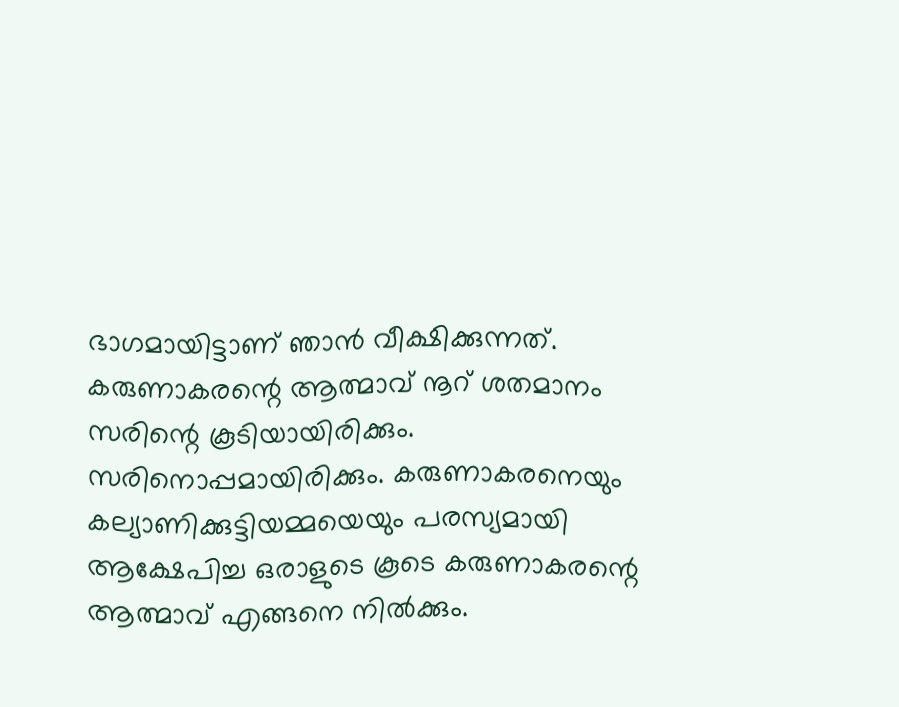ഭാഗമായിട്ടാണ് ഞാൻ വീക്ഷിക്കുന്നത്. കരുണാകരന്റെ ആത്മാവ് നൂറ് ശതമാനം സരിന്റെ കൂടിയായിരിക്കും. സരിനൊപ്പമായിരിക്കും. കരുണാകരനെയും കല്യാണിക്കുട്ടിയമ്മയെയും പരസ്യമായി ആക്ഷേപിച്ച ഒരാളുടെ കൂടെ കരുണാകരന്റെ ആത്മാവ് എങ്ങനെ നില്‍ക്കും.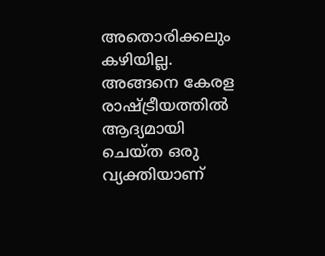അതൊരിക്കലും കഴിയില്ല. അങ്ങനെ കേരള രാഷ്ട്രീയത്തില്‍ ആദ്യമായി ചെയ്ത ഒരു വ്യക്തിയാണ്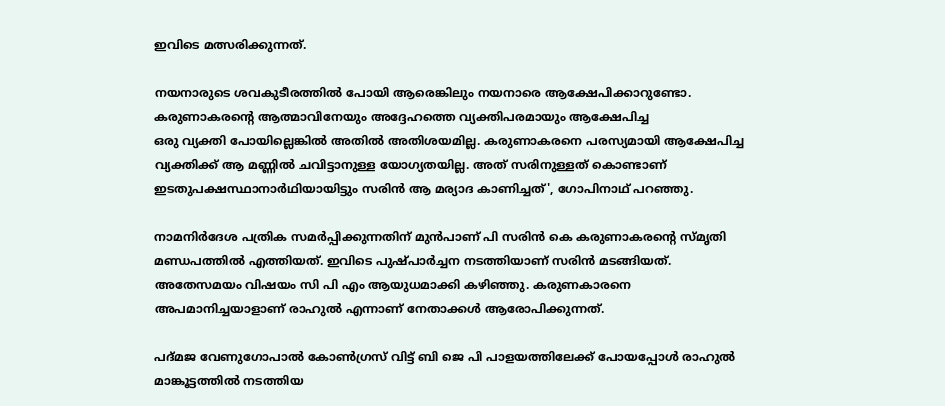ഇവിടെ മത്സരിക്കുന്നത്.

നയനാരുടെ ശവകുടീരത്തില്‍ പോയി ആരെങ്കിലും നയനാരെ ആക്ഷേപിക്കാറുണ്ടോ. കരുണാകരന്റെ ആത്മാവിനേയും അദ്ദേഹത്തെ വ്യക്തിപരമായും ആക്ഷേപിച്ച
ഒരു വ്യക്തി പോയില്ലെങ്കില്‍ അതില്‍ അതിശയമില്ല. കരുണാകരനെ പരസ്യമായി ആക്ഷേപിച്ച വ്യക്തിക്ക് ആ മണ്ണില്‍ ചവിട്ടാനുള്ള യോഗ്യതയില്ല. അത് സരിനുള്ളത് കൊണ്ടാണ് ഇടതുപക്ഷസ്ഥാനാര്‍ഥിയായിട്ടും സരിൻ ആ മര്യാദ കാണിച്ചത്', ഗോപിനാഥ് പറഞ്ഞു.

നാമനിർദേശ പത്രിക സമർപ്പിക്കുന്നതിന് മുൻപാണ് പി സരിൻ കെ കരുണാകരന്റെ സ്മൃതി മണ്ഡപത്തിൽ എത്തിയത്. ഇവിടെ പുഷ്പാർച്ചന നടത്തിയാണ് സരിൻ മടങ്ങിയത്. അതേസമയം വിഷയം സി പി എം ആയുധമാക്കി കഴിഞ്ഞു. കരുണകാരനെ അപമാനിച്ചയാളാണ് രാഹുൽ എന്നാണ് നേതാക്കൾ ആരോപിക്കുന്നത്.

പദ്മജ വേണുഗോപാൽ കോൺഗ്രസ് വിട്ട് ബി ജെ പി പാളയത്തിലേക്ക് പോയപ്പോൾ രാഹുൽ മാങ്കൂട്ടത്തിൽ നടത്തിയ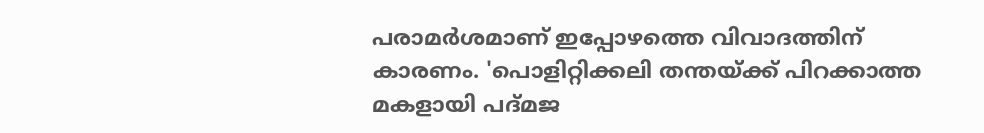പരാമർശമാണ് ഇപ്പോഴത്തെ വിവാദത്തിന് കാരണം. 'പൊളിറ്റിക്കലി തന്തയ്ക്ക് പിറക്കാത്ത മകളായി പദ്മജ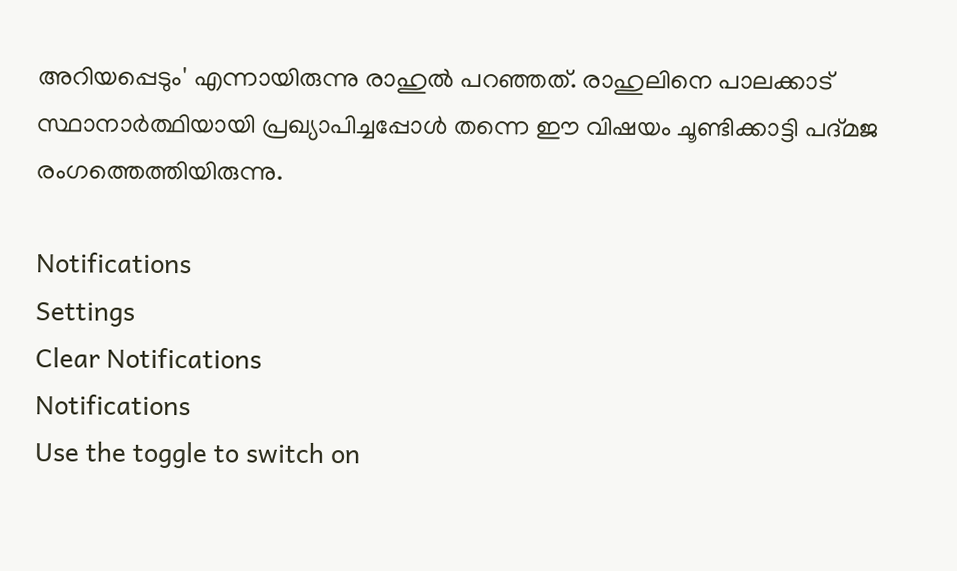അറിയപ്പെടും' എന്നായിരുന്നു രാഹുൽ പറഞ്ഞത്. രാഹുലിനെ പാലക്കാട് സ്ഥാനാർത്ഥിയായി പ്രഖ്യാപിച്ചപ്പോൾ തന്നെ ഈ വിഷയം ചൂണ്ടിക്കാട്ടി പദ്മജ രംഗത്തെത്തിയിരുന്നു.

Notifications
Settings
Clear Notifications
Notifications
Use the toggle to switch on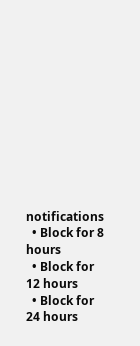notifications
  • Block for 8 hours
  • Block for 12 hours
  • Block for 24 hours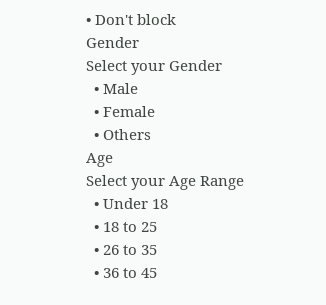• Don't block
Gender
Select your Gender
  • Male
  • Female
  • Others
Age
Select your Age Range
  • Under 18
  • 18 to 25
  • 26 to 35
  • 36 to 45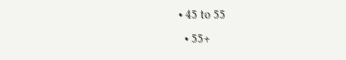• 45 to 55
  • 55+